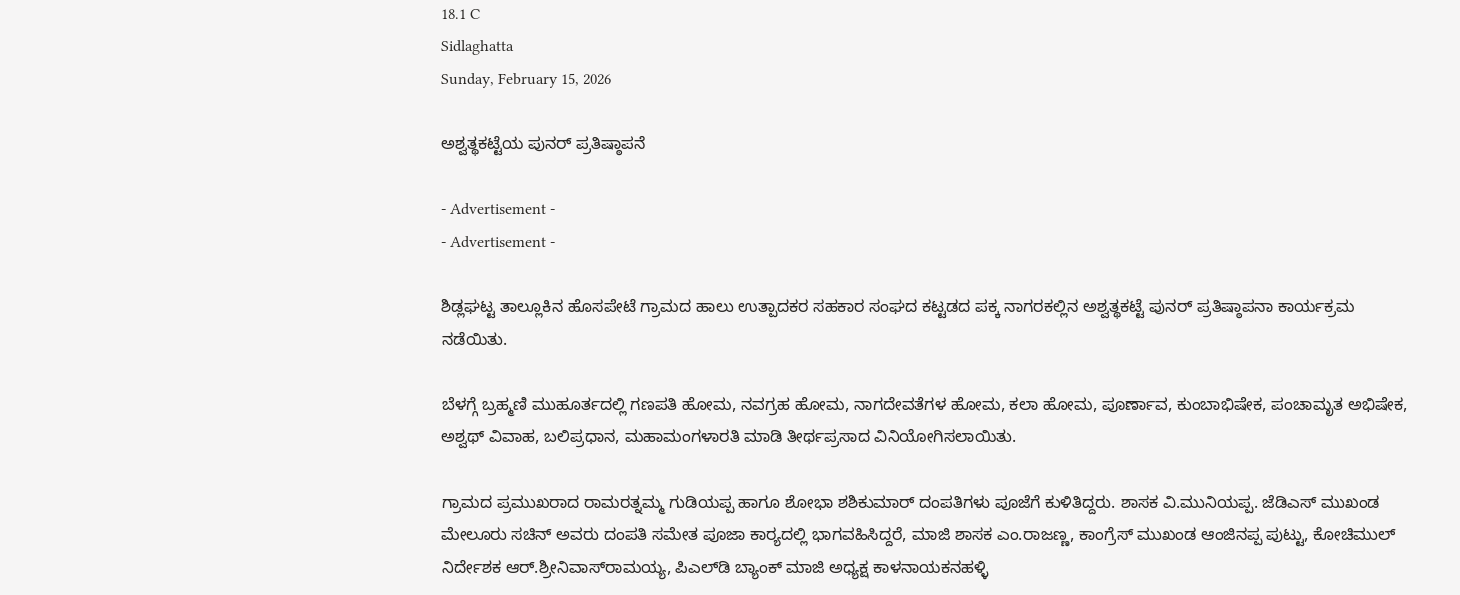18.1 C
Sidlaghatta
Sunday, February 15, 2026

ಅಶ್ವತ್ಥಕಟ್ಟೆಯ ಪುನರ್ ಪ್ರತಿಷ್ಠಾಪನೆ

- Advertisement -
- Advertisement -

ಶಿಡ್ಲಘಟ್ಟ ತಾಲ್ಲೂಕಿನ ಹೊಸಪೇಟೆ ಗ್ರಾಮದ ಹಾಲು ಉತ್ಪಾದಕರ ಸಹಕಾರ ಸಂಘದ ಕಟ್ಟಡದ ಪಕ್ಕ ನಾಗರಕಲ್ಲಿನ ಅಶ್ವತ್ಥಕಟ್ಟೆ ಪುನರ್ ಪ್ರತಿಷ್ಠಾಪನಾ ಕಾರ್ಯಕ್ರಮ ನಡೆಯಿತು.

ಬೆಳಗ್ಗೆ ಬ್ರಹ್ಮಣಿ ಮುಹೂರ್ತದಲ್ಲಿ ಗಣಪತಿ ಹೋಮ, ನವಗ್ರಹ ಹೋಮ, ನಾಗದೇವತೆಗಳ ಹೋಮ, ಕಲಾ ಹೋಮ, ಪೂರ್ಣಾವ, ಕುಂಬಾಭಿಷೇಕ, ಪಂಚಾಮೃತ ಅಭಿಷೇಕ, ಅಶ್ವಥ್ ವಿವಾಹ, ಬಲಿಪ್ರಧಾನ, ಮಹಾಮಂಗಳಾರತಿ ಮಾಡಿ ತೀರ್ಥಪ್ರಸಾದ ವಿನಿಯೋಗಿಸಲಾಯಿತು.

ಗ್ರಾಮದ ಪ್ರಮುಖರಾದ ರಾಮರತ್ನಮ್ಮ ಗುಡಿಯಪ್ಪ ಹಾಗೂ ಶೋಭಾ ಶಶಿಕುಮಾರ್ ದಂಪತಿಗಳು ಪೂಜೆಗೆ ಕುಳಿತಿದ್ದರು. ಶಾಸಕ ವಿ.ಮುನಿಯಪ್ಪ. ಜೆಡಿಎಸ್ ಮುಖಂಡ ಮೇಲೂರು ಸಚಿನ್ ಅವರು ದಂಪತಿ ಸಮೇತ ಪೂಜಾ ಕಾರ‍್ಯದಲ್ಲಿ ಭಾಗವಹಿಸಿದ್ದರೆ, ಮಾಜಿ ಶಾಸಕ ಎಂ.ರಾಜಣ್ಣ, ಕಾಂಗ್ರೆಸ್ ಮುಖಂಡ ಆಂಜಿನಪ್ಪ ಪುಟ್ಟು, ಕೋಚಿಮುಲ್ ನಿರ್ದೇಶಕ ಆರ್.ಶ್ರೀನಿವಾಸ್‌ರಾಮಯ್ಯ, ಪಿಎಲ್‌ಡಿ ಬ್ಯಾಂಕ್ ಮಾಜಿ ಅಧ್ಯಕ್ಷ ಕಾಳನಾಯಕನಹಳ್ಳಿ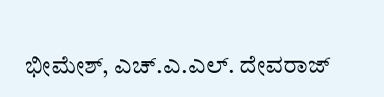ಭೀಮೇಶ್, ಎಚ್.ಎ.ಎಲ್. ದೇವರಾಜ್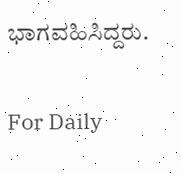ಭಾಗವಹಿಸಿದ್ದರು.

For Daily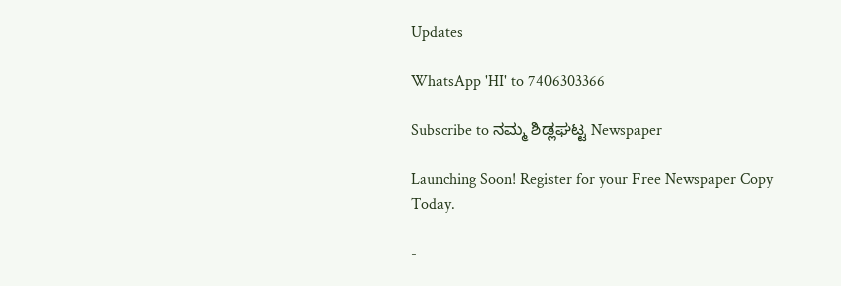Updates

WhatsApp 'HI' to 7406303366

Subscribe to ನಮ್ಮ ಶಿಡ್ಲಘಟ್ಟ Newspaper

Launching Soon! Register for your Free Newspaper Copy Today.

-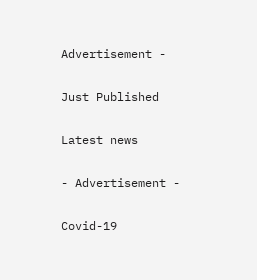Advertisement -

Just Published

Latest news

- Advertisement -

Covid-19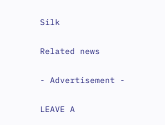Silk

Related news

- Advertisement -

LEAVE A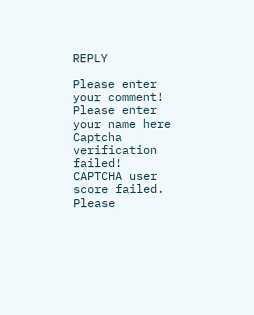REPLY

Please enter your comment!
Please enter your name here
Captcha verification failed!
CAPTCHA user score failed. Please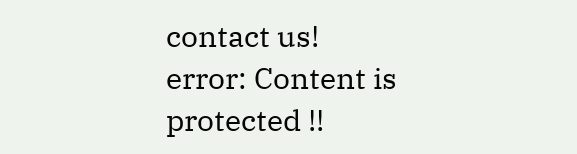contact us!
error: Content is protected !!